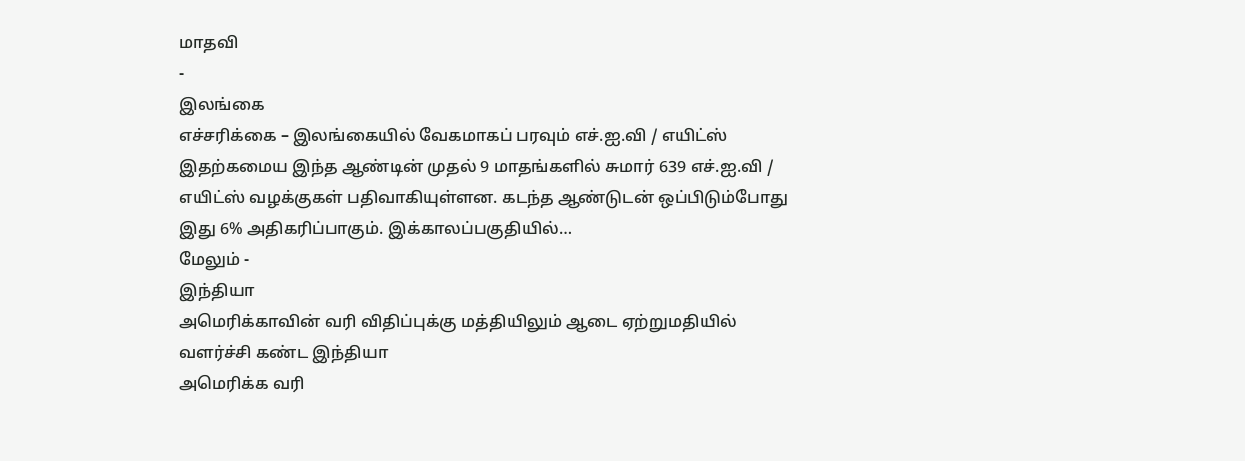மாதவி
-
இலங்கை
எச்சரிக்கை – இலங்கையில் வேகமாகப் பரவும் எச்.ஐ.வி / எயிட்ஸ்
இதற்கமைய இந்த ஆண்டின் முதல் 9 மாதங்களில் சுமார் 639 எச்.ஐ.வி / எயிட்ஸ் வழக்குகள் பதிவாகியுள்ளன. கடந்த ஆண்டுடன் ஒப்பிடும்போது இது 6% அதிகரிப்பாகும். இக்காலப்பகுதியில்…
மேலும் -
இந்தியா
அமெரிக்காவின் வரி விதிப்புக்கு மத்தியிலும் ஆடை ஏற்றுமதியில் வளர்ச்சி கண்ட இந்தியா
அமெரிக்க வரி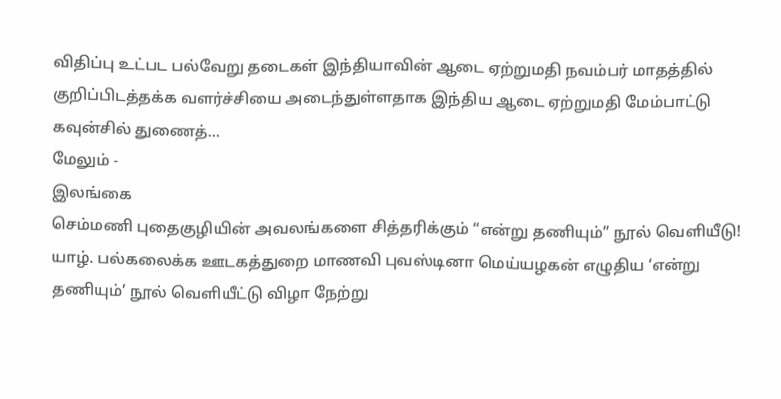விதிப்பு உட்பட பல்வேறு தடைகள் இந்தியாவின் ஆடை ஏற்றுமதி நவம்பர் மாதத்தில் குறிப்பிடத்தக்க வளர்ச்சியை அடைந்துள்ளதாக இந்திய ஆடை ஏற்றுமதி மேம்பாட்டு கவுன்சில் துணைத்…
மேலும் -
இலங்கை
செம்மணி புதைகுழியின் அவலங்களை சித்தரிக்கும் “என்று தணியும்” நூல் வெளியீடு!
யாழ். பல்கலைக்க ஊடகத்துறை மாணவி புவஸ்டினா மெய்யழகன் எழுதிய ‘என்று தணியும்’ நூல் வெளியீட்டு விழா நேற்று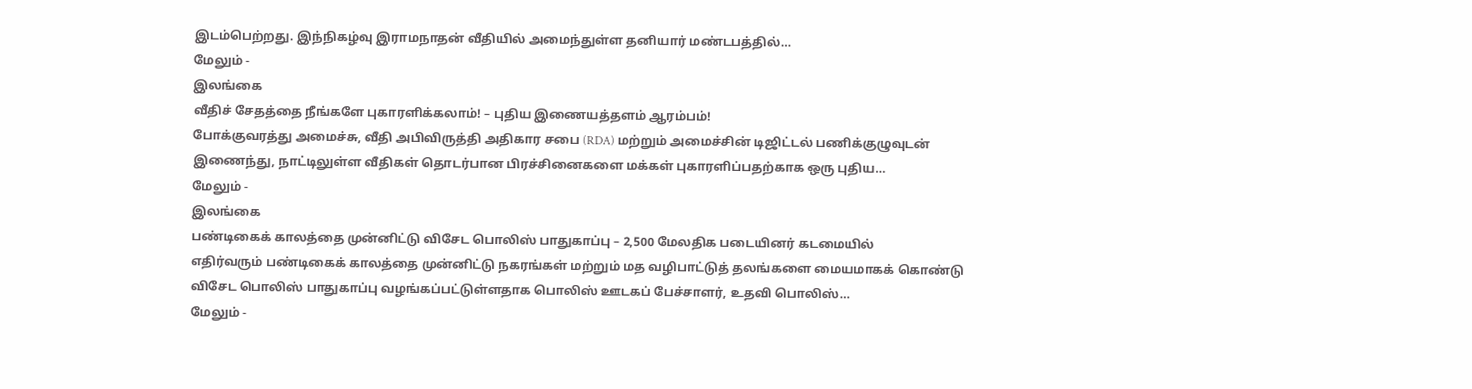இடம்பெற்றது. இந்நிகழ்வு இராமநாதன் வீதியில் அமைந்துள்ள தனியார் மண்டபத்தில்…
மேலும் -
இலங்கை
வீதிச் சேதத்தை நீங்களே புகாரளிக்கலாம்! – புதிய இணையத்தளம் ஆரம்பம்!
போக்குவரத்து அமைச்சு, வீதி அபிவிருத்தி அதிகார சபை (RDA) மற்றும் அமைச்சின் டிஜிட்டல் பணிக்குழுவுடன் இணைந்து, நாட்டிலுள்ள வீதிகள் தொடர்பான பிரச்சினைகளை மக்கள் புகாரளிப்பதற்காக ஒரு புதிய…
மேலும் -
இலங்கை
பண்டிகைக் காலத்தை முன்னிட்டு விசேட பொலிஸ் பாதுகாப்பு – 2,500 மேலதிக படையினர் கடமையில்
எதிர்வரும் பண்டிகைக் காலத்தை முன்னிட்டு நகரங்கள் மற்றும் மத வழிபாட்டுத் தலங்களை மையமாகக் கொண்டு விசேட பொலிஸ் பாதுகாப்பு வழங்கப்பட்டுள்ளதாக பொலிஸ் ஊடகப் பேச்சாளர், உதவி பொலிஸ்…
மேலும் -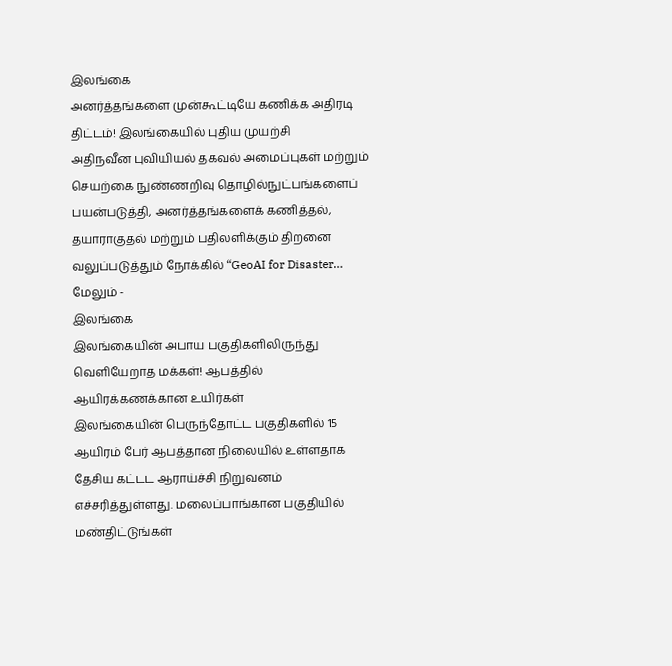இலங்கை
அனர்த்தங்களை முன்கூட்டியே கணிக்க அதிரடி திட்டம்! இலங்கையில் புதிய முயற்சி
அதிநவீன புவியியல் தகவல் அமைப்புகள் மற்றும் செயற்கை நுண்ணறிவு தொழில்நுட்பங்களைப் பயன்படுத்தி, அனர்த்தங்களைக் கணித்தல், தயாராகுதல் மற்றும் பதிலளிக்கும் திறனை வலுப்படுத்தும் நோக்கில் “GeoAI for Disaster…
மேலும் -
இலங்கை
இலங்கையின் அபாய பகுதிகளிலிருந்து வெளியேறாத மக்கள்! ஆபத்தில் ஆயிரக்கணக்கான உயிர்கள்
இலங்கையின் பெருந்தோட்ட பகுதிகளில் 15 ஆயிரம் பேர் ஆபத்தான நிலையில் உள்ளதாக தேசிய கட்டட ஆராய்ச்சி நிறுவனம் எச்சரித்துள்ளது. மலைப்பாங்கான பகுதியில் மண்திட்டுங்கள்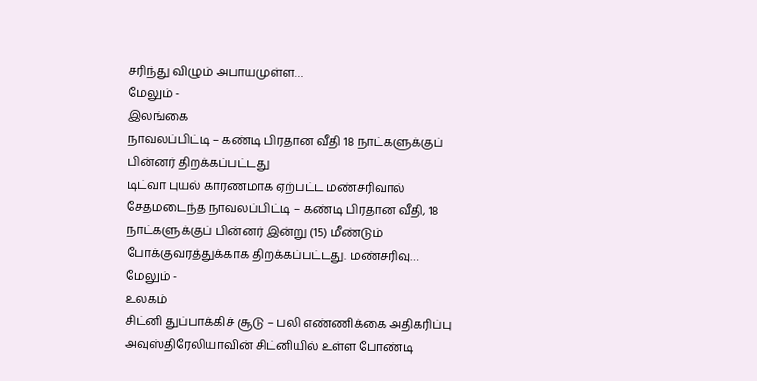சரிந்து விழும் அபாயமுள்ள…
மேலும் -
இலங்கை
நாவலப்பிட்டி – கண்டி பிரதான வீதி 18 நாட்களுக்குப் பின்னர் திறக்கப்பட்டது
டிட்வா புயல் காரணமாக ஏற்பட்ட மண்சரிவால் சேதமடைந்த நாவலப்பிட்டி – கண்டி பிரதான வீதி, 18 நாட்களுக்குப் பின்னர் இன்று (15) மீண்டும் போக்குவரத்துக்காக திறக்கப்பட்டது. மண்சரிவு…
மேலும் -
உலகம்
சிட்னி துப்பாக்கிச் சூடு – பலி எண்ணிக்கை அதிகரிப்பு
அவுஸ்திரேலியாவின் சிட்னியில் உள்ள போண்டி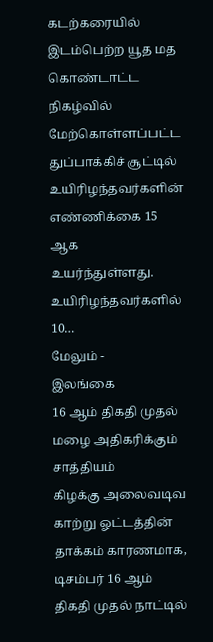கடற்கரையில் இடம்பெற்ற யூத மத கொண்டாட்ட நிகழ்வில் மேற்கொள்ளப்பட்ட துப்பாக்கிச் சூட்டில் உயிரிழந்தவர்களின் எண்ணிக்கை 15 ஆக உயர்ந்துள்ளது. உயிரிழந்தவர்களில் 10…
மேலும் -
இலங்கை
16 ஆம் திகதி முதல் மழை அதிகரிக்கும் சாத்தியம்
கிழக்கு அலைவடிவ காற்று ஓட்டத்தின் தாக்கம் காரணமாக, டிசம்பர் 16 ஆம் திகதி முதல் நாட்டில்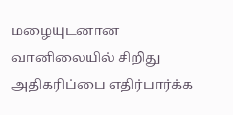மழையுடனான வானிலையில் சிறிது அதிகரிப்பை எதிர்பார்க்க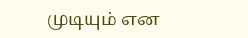முடியும் என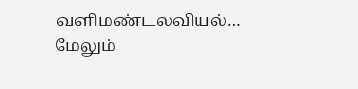வளிமண்டலவியல்…
மேலும்